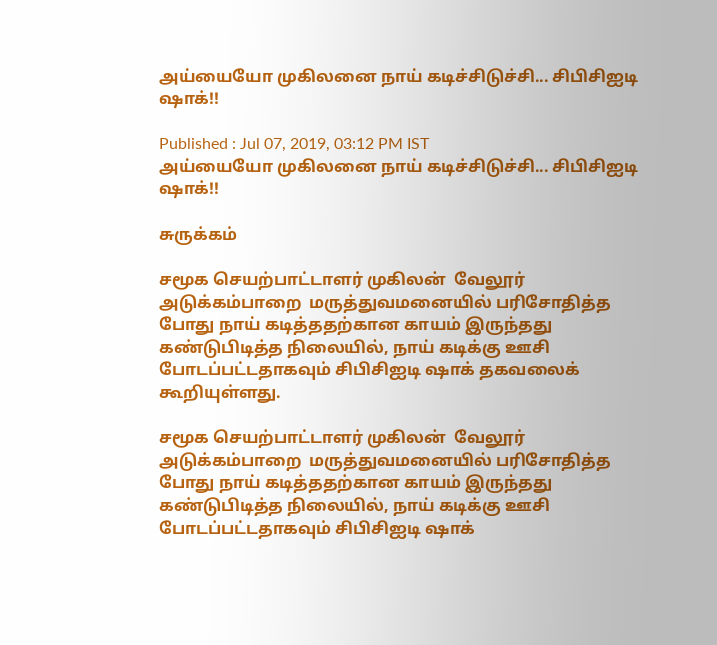அய்யையோ முகிலனை நாய் கடிச்சிடுச்சி... சிபிசிஐடி ஷாக்!!

Published : Jul 07, 2019, 03:12 PM IST
அய்யையோ முகிலனை நாய் கடிச்சிடுச்சி... சிபிசிஐடி ஷாக்!!

சுருக்கம்

சமூக செயற்பாட்டாளர் முகிலன்  வேலூர் அடுக்கம்பாறை  மருத்துவமனையில் பரிசோதித்த போது நாய் கடித்ததற்கான காயம் இருந்தது கண்டுபிடித்த நிலையில், நாய் கடிக்கு ஊசி போடப்பட்டதாகவும் சிபிசிஐடி ஷாக் தகவலைக் கூறியுள்ளது.

சமூக செயற்பாட்டாளர் முகிலன்  வேலூர் அடுக்கம்பாறை  மருத்துவமனையில் பரிசோதித்த போது நாய் கடித்ததற்கான காயம் இருந்தது கண்டுபிடித்த நிலையில், நாய் கடிக்கு ஊசி போடப்பட்டதாகவும் சிபிசிஐடி ஷாக்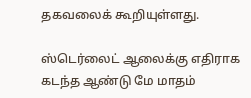தகவலைக் கூறியுள்ளது.

ஸ்டெர்லைட் ஆலைக்கு எதிராக கடந்த ஆண்டு மே மாதம்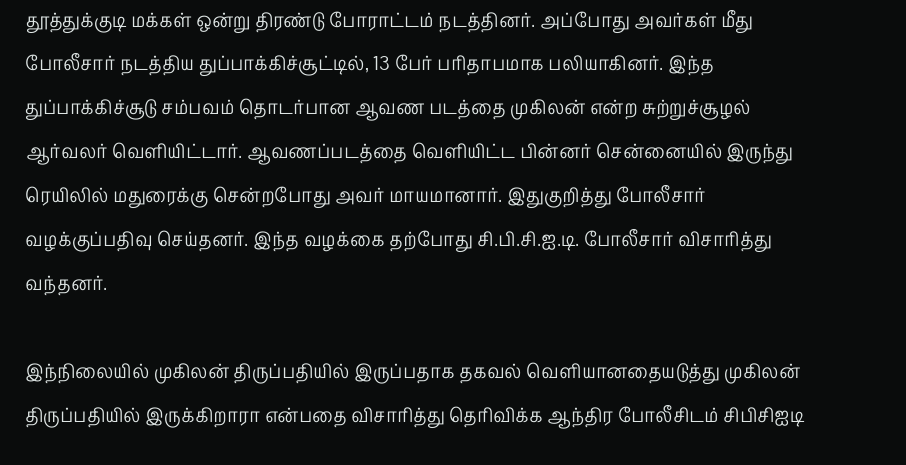தூத்துக்குடி மக்கள் ஒன்று திரண்டு போராட்டம் நடத்தினர். அப்போது அவர்கள் மீது போலீசார் நடத்திய துப்பாக்கிச்சூட்டில், 13 பேர் பரிதாபமாக பலியாகினர். இந்த துப்பாக்கிச்சூடு சம்பவம் தொடர்பான ஆவண படத்தை முகிலன் என்ற சுற்றுச்சூழல் ஆர்வலர் வெளியிட்டார். ஆவணப்படத்தை வெளியிட்ட பின்னர் சென்னையில் இருந்து ரெயிலில் மதுரைக்கு சென்றபோது அவர் மாயமானார். இதுகுறித்து போலீசார் வழக்குப்பதிவு செய்தனர். இந்த வழக்கை தற்போது சி.பி.சி.ஐ.டி. போலீசார் விசாரித்து வந்தனர்.

இந்நிலையில் முகிலன் திருப்பதியில் இருப்பதாக தகவல் வெளியானதையடுத்து முகிலன் திருப்பதியில் இருக்கிறாரா என்பதை விசாரித்து தெரிவிக்க ஆந்திர போலீசிடம் சிபிசிஐடி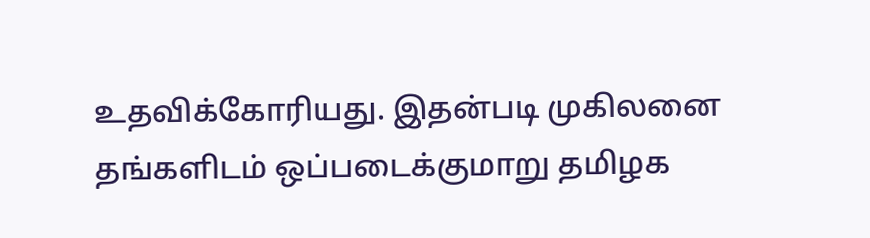உதவிக்கோரியது. இதன்படி முகிலனை தங்களிடம் ஒப்படைக்குமாறு தமிழக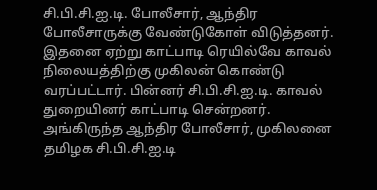சி.பி.சி.ஐ.டி. போலீசார், ஆந்திர போலீசாருக்கு வேண்டுகோள் விடுத்தனர். இதனை ஏற்று காட்பாடி ரெயில்வே காவல் நிலையத்திற்கு முகிலன் கொண்டு வரப்பட்டார். பின்னர் சி.பி.சி.ஐ.டி. காவல் துறையினர் காட்பாடி சென்றனர். அங்கிருந்த ஆந்திர போலீசார், முகிலனை தமிழக சி.பி.சி.ஐ.டி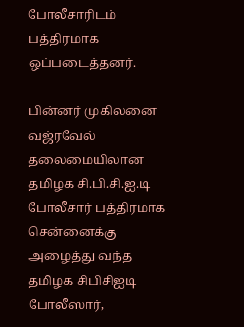போலீசாரிடம் பத்திரமாக ஒப்படைத்தனர்.

பின்னர் முகிலனை வஜ்ரவேல் தலைமையிலான தமிழக சி.பி.சி.ஐ.டி போலீசார் பத்திரமாக சென்னைக்கு அழைத்து வந்த தமிழக சிபிசிஐடி போலீஸார்,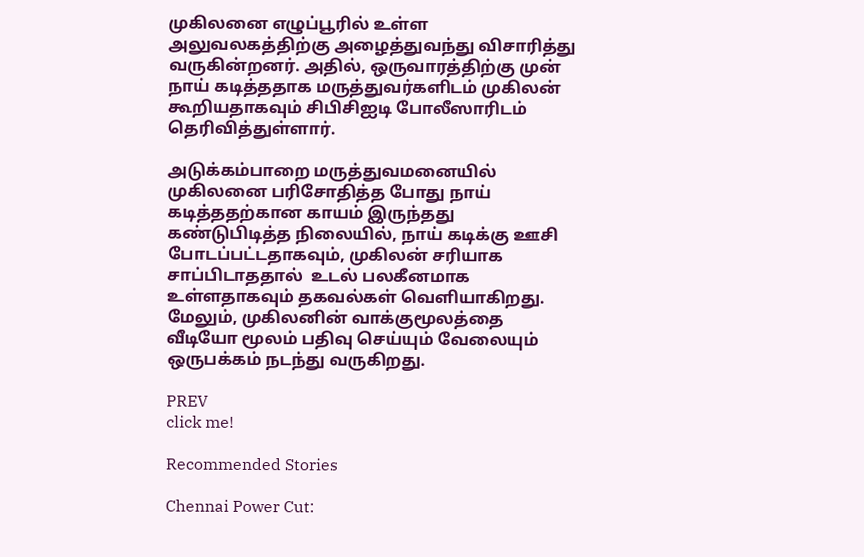முகிலனை எழுப்பூரில் உள்ள அலுவலகத்திற்கு அழைத்துவந்து விசாரித்து வருகின்றனர். அதில், ஒருவாரத்திற்கு முன் நாய் கடித்ததாக மருத்துவர்களிடம் முகிலன் கூறியதாகவும் சிபிசிஐடி போலீஸாரிடம் தெரிவித்துள்ளார்.

அடுக்கம்பாறை மருத்துவமனையில் முகிலனை பரிசோதித்த போது நாய் கடித்ததற்கான காயம் இருந்தது கண்டுபிடித்த நிலையில், நாய் கடிக்கு ஊசி போடப்பட்டதாகவும், முகிலன் சரியாக சாப்பிடாததால்  உடல் பலகீனமாக உள்ளதாகவும் தகவல்கள் வெளியாகிறது. மேலும், முகிலனின் வாக்குமூலத்தை வீடியோ மூலம் பதிவு செய்யும் வேலையும் ஒருபக்கம் நடந்து வருகிறது.

PREV
click me!

Recommended Stories

Chennai Power Cut: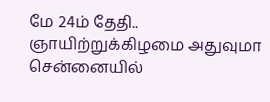மே 24ம் தேதி.. ஞாயிற்றுக்கிழமை அதுவுமா சென்னையில்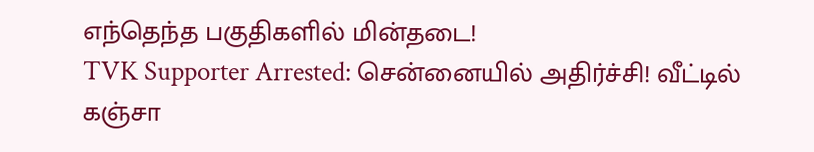எந்தெந்த பகுதிகளில் மின்தடை!
TVK Supporter Arrested: சென்னையில் அதிர்ச்சி! வீட்டில் கஞ்சா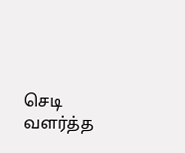செடி வளர்த்த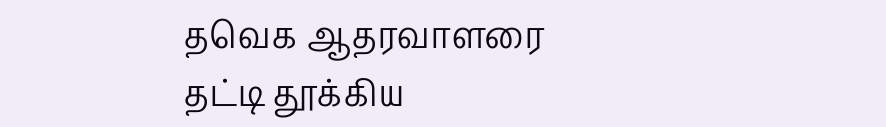தவெக ஆதரவாளரை தட்டி தூக்கிய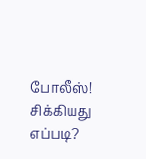போலீஸ்! சிக்கியது எப்படி?